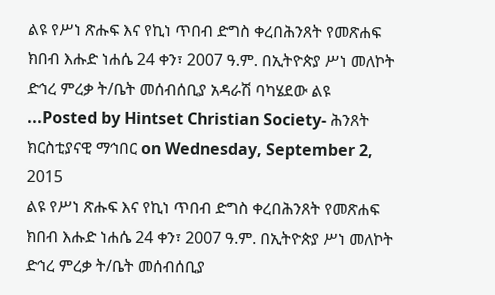ልዩ የሥነ ጽሑፍ እና የኪነ ጥበብ ድግስ ቀረበሕንጸት የመጽሐፍ ክበብ እሑድ ነሐሴ 24 ቀን፣ 2007 ዓ.ም. በኢትዮጵያ ሥነ መለኮት ድኅረ ምረቃ ት/ቤት መሰብሰቢያ አዳራሽ ባካሄደው ልዩ ...Posted by Hintset Christian Society- ሕንጸት ክርስቲያናዊ ማኅበር on Wednesday, September 2, 2015
ልዩ የሥነ ጽሑፍ እና የኪነ ጥበብ ድግስ ቀረበሕንጸት የመጽሐፍ ክበብ እሑድ ነሐሴ 24 ቀን፣ 2007 ዓ.ም. በኢትዮጵያ ሥነ መለኮት ድኅረ ምረቃ ት/ቤት መሰብሰቢያ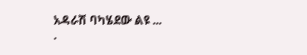አዳራሽ ባካሄደው ልዩ ...
.